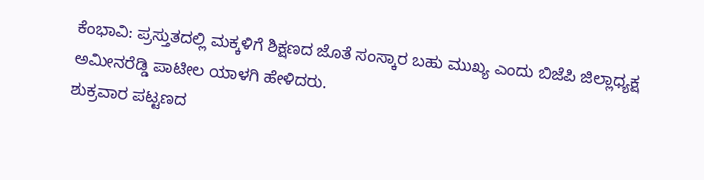ಕೆಂಭಾವಿ: ಪ್ರಸ್ತುತದಲ್ಲಿ ಮಕ್ಕಳಿಗೆ ಶಿಕ್ಷಣದ ಜೊತೆ ಸಂಸ್ಕಾರ ಬಹು ಮುಖ್ಯ ಎಂದು ಬಿಜೆಪಿ ಜಿಲ್ಲಾಧ್ಯಕ್ಷ ಅಮೀನರೆಡ್ಡಿ ಪಾಟೀಲ ಯಾಳಗಿ ಹೇಳಿದರು.
ಶುಕ್ರವಾರ ಪಟ್ಟಣದ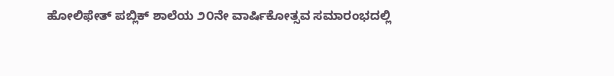ಹೋಲಿಫೇತ್ ಪಬ್ಲಿಕ್ ಶಾಲೆಯ ೨೦ನೇ ವಾರ್ಷಿಕೋತ್ಸವ ಸಮಾರಂಭದಲ್ಲಿ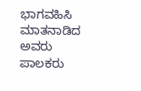ಭಾಗವಹಿಸಿ ಮಾತನಾಡಿದ ಅವರು ಪಾಲಕರು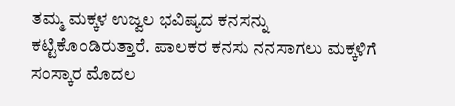ತಮ್ಮ ಮಕ್ಕಳ ಉಜ್ವಲ ಭವಿಷ್ಯದ ಕನಸನ್ನು ಕಟ್ಟಿಕೊಂಡಿರುತ್ತಾರೆ. ಪಾಲಕರ ಕನಸು ನನಸಾಗಲು ಮಕ್ಕಳಿಗೆ ಸಂಸ್ಕಾರ ಮೊದಲ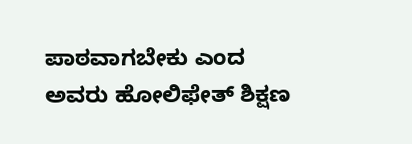ಪಾಠವಾಗಬೇಕು ಎಂದ ಅವರು ಹೋಲಿಫೇತ್ ಶಿಕ್ಷಣ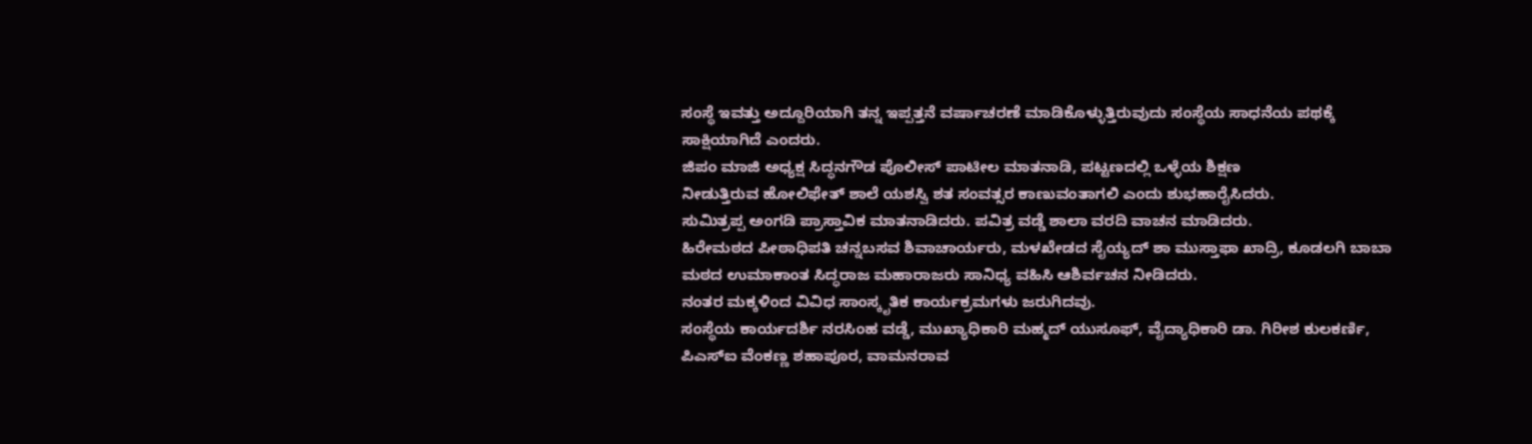ಸಂಸ್ಥೆ ಇವತ್ತು ಅದ್ದೂರಿಯಾಗಿ ತನ್ನ ಇಪ್ಪತ್ತನೆ ವರ್ಷಾಚರಣೆ ಮಾಡಿಕೊಳ್ಳುತ್ತಿರುವುದು ಸಂಸ್ಥೆಯ ಸಾಧನೆಯ ಪಥಕ್ಕೆ ಸಾಕ್ಷಿಯಾಗಿದೆ ಎಂದರು.
ಜಿಪಂ ಮಾಜಿ ಅಧ್ಯಕ್ಷ ಸಿದ್ಧನಗೌಡ ಪೊಲೀಸ್ ಪಾಟೀಲ ಮಾತನಾಡಿ, ಪಟ್ಟಣದಲ್ಲಿ ಒಳ್ಳೆಯ ಶಿಕ್ಷಣ
ನೀಡುತ್ತಿರುವ ಹೋಲಿಫೇತ್ ಶಾಲೆ ಯಶಸ್ವಿ ಶತ ಸಂವತ್ಸರ ಕಾಣುವಂತಾಗಲಿ ಎಂದು ಶುಭಹಾರೈಸಿದರು.
ಸುಮಿತ್ರಪ್ಪ ಅಂಗಡಿ ಪ್ರಾಸ್ತಾವಿಕ ಮಾತನಾಡಿದರು. ಪವಿತ್ರ ವಡ್ಡೆ ಶಾಲಾ ವರದಿ ವಾಚನ ಮಾಡಿದರು.
ಹಿರೇಮಠದ ಪೀಠಾಧಿಪತಿ ಚನ್ನಬಸವ ಶಿವಾಚಾರ್ಯರು, ಮಳಖೇಡದ ಸೈಯ್ಯದ್ ಶಾ ಮುಸ್ತಾಫಾ ಖಾದ್ರಿ, ಕೂಡಲಗಿ ಬಾಬಾ ಮಠದ ಉಮಾಕಾಂತ ಸಿದ್ಧರಾಜ ಮಹಾರಾಜರು ಸಾನಿಧ್ಯ ವಹಿಸಿ ಆಶಿರ್ವಚನ ನೀಡಿದರು.
ನಂತರ ಮಕ್ಕಳಿಂದ ವಿವಿಧ ಸಾಂಸ್ಕೃತಿಕ ಕಾರ್ಯಕ್ರಮಗಳು ಜರುಗಿದವು.
ಸಂಸ್ಥೆಯ ಕಾರ್ಯದರ್ಶಿ ನರಸಿಂಹ ವಡ್ಡೆ, ಮುಖ್ಯಾಧಿಕಾರಿ ಮಹ್ಮದ್ ಯುಸೂಫ್, ವೈದ್ಯಾಧಿಕಾರಿ ಡಾ. ಗಿರೀಶ ಕುಲಕರ್ಣಿ, ಪಿಎಸ್ಐ ವೆಂಕಣ್ಣ ಶಹಾಪೂರ, ವಾಮನರಾವ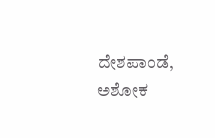ದೇಶಪಾಂಡೆ, ಅಶೋಕ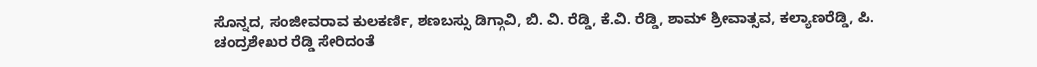ಸೊನ್ನದ, ಸಂಜೀವರಾವ ಕುಲಕರ್ಣಿ, ಶಣಬಸ್ಸು ಡಿಗ್ಗಾವಿ, ಬಿ. ವಿ. ರೆಡ್ಡಿ, ಕೆ.ವಿ. ರೆಡ್ಡಿ, ಶಾಮ್ ಶ್ರೀವಾತ್ಸವ, ಕಲ್ಯಾಣರೆಡ್ಡಿ, ಪಿ. ಚಂದ್ರಶೇಖರ ರೆಡ್ಡಿ ಸೇರಿದಂತೆ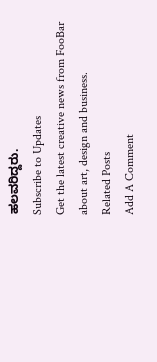ಹಲವರಿದ್ದರು.
Subscribe to Updates
Get the latest creative news from FooBar about art, design and business.
Related Posts
Add A Comment